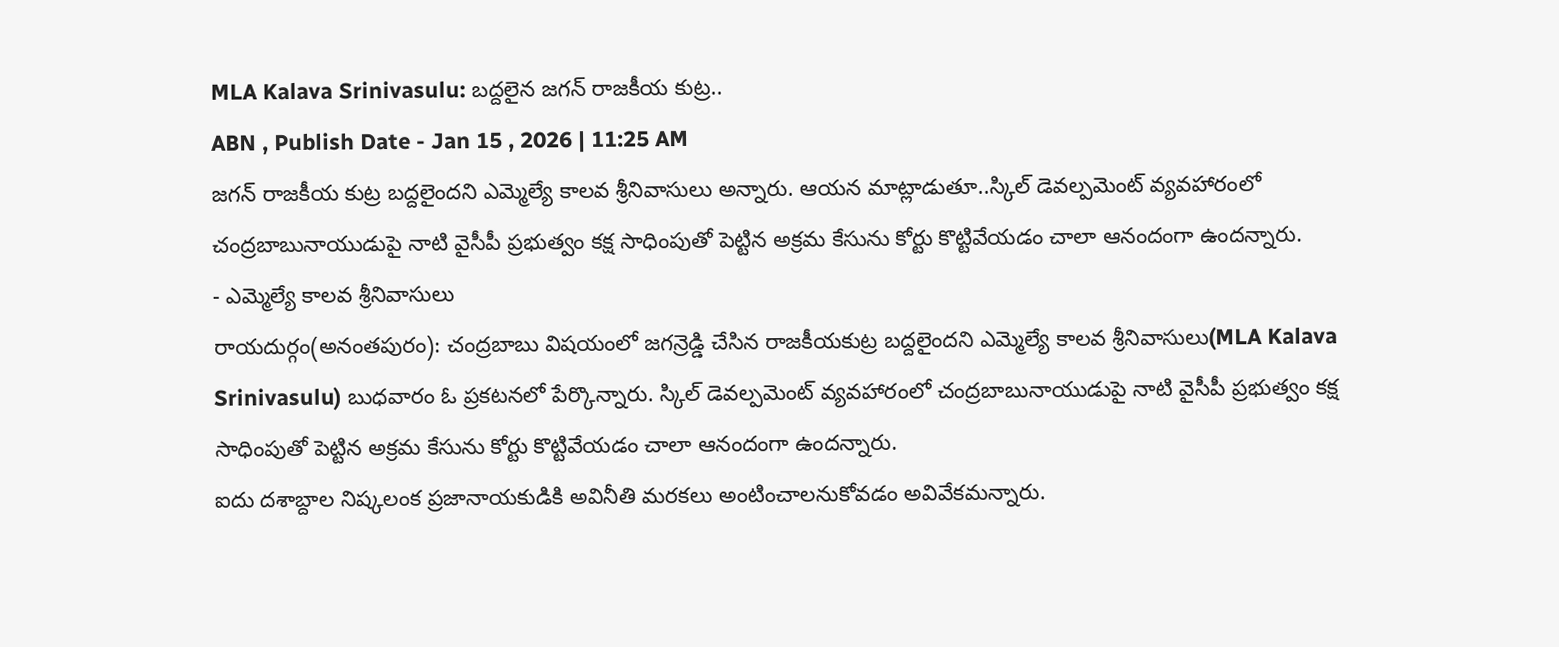MLA Kalava Srinivasulu: బద్దలైన జగన్ రాజకీయ కుట్ర..
ABN , Publish Date - Jan 15 , 2026 | 11:25 AM
జగన్ రాజకీయ కుట్ర బద్దలైందని ఎమ్మెల్యే కాలవ శ్రీనివాసులు అన్నారు. ఆయన మాట్లాడుతూ..స్కిల్ డెవల్పమెంట్ వ్యవహారంలో చంద్రబాబునాయుడుపై నాటి వైసీపీ ప్రభుత్వం కక్ష సాధింపుతో పెట్టిన అక్రమ కేసును కోర్టు కొట్టివేయడం చాలా ఆనందంగా ఉందన్నారు.
- ఎమ్మెల్యే కాలవ శ్రీనివాసులు
రాయదుర్గం(అనంతపురం): చంద్రబాబు విషయంలో జగన్రెడ్డి చేసిన రాజకీయకుట్ర బద్దలైందని ఎమ్మెల్యే కాలవ శ్రీనివాసులు(MLA Kalava Srinivasulu) బుధవారం ఓ ప్రకటనలో పేర్కొన్నారు. స్కిల్ డెవల్పమెంట్ వ్యవహారంలో చంద్రబాబునాయుడుపై నాటి వైసీపీ ప్రభుత్వం కక్ష సాధింపుతో పెట్టిన అక్రమ కేసును కోర్టు కొట్టివేయడం చాలా ఆనందంగా ఉందన్నారు.
ఐదు దశాబ్దాల నిష్కలంక ప్రజానాయకుడికి అవినీతి మరకలు అంటించాలనుకోవడం అవివేకమన్నారు.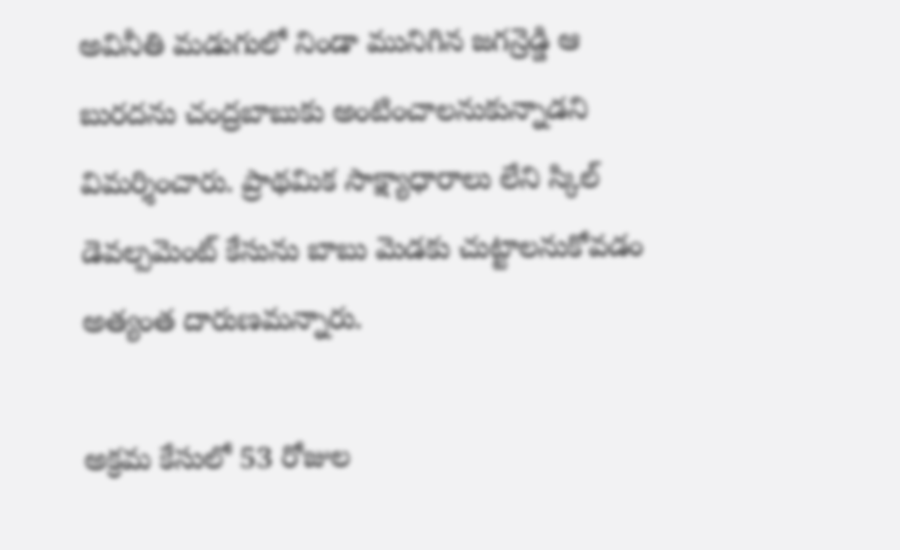అవినీతి మడుగులో నిండా మునిగిన జగన్రెడ్డి ఆ బురదను చంద్రబాబుకు అంటించాలనుకున్నాడని విమర్శించారు. ప్రాథమిక సాక్ష్యాధారాలు లేని స్కిల్ డెవల్పమెంట్ కేసును బాబు మెడకు చుట్టాలనుకోవడం అత్యంత దారుణమన్నారు.

అక్రమ కేసులో 53 రోజుల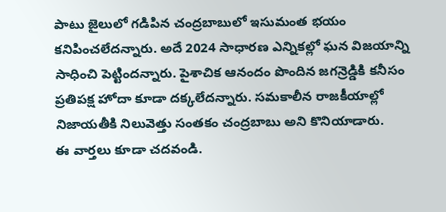పాటు జైలులో గడిపిన చంద్రబాబులో ఇసుమంత భయం కనిపించలేదన్నారు. అదే 2024 సాధారణ ఎన్నికల్లో ఘన విజయాన్ని సాధించి పెట్టిందన్నారు. పైశాచిక ఆనందం పొందిన జగన్రెడ్డికి కనీసం ప్రతిపక్ష హోదా కూడా దక్కలేదన్నారు. సమకాలీన రాజకీయాల్లో నిజాయతీకి నిలువెత్తు సంతకం చంద్రబాబు అని కొనియాడారు.
ఈ వార్తలు కూడా చదవండి.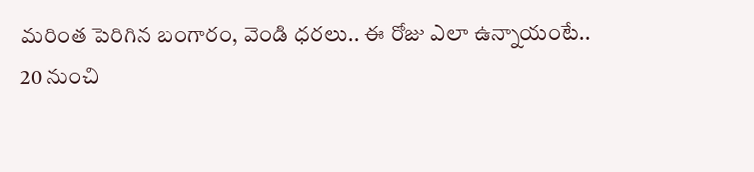మరింత పెరిగిన బంగారం, వెండి ధరలు.. ఈ రోజు ఎలా ఉన్నాయంటే..
20 నుంచి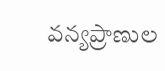వన్యప్రాణుల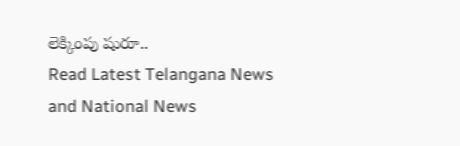లెక్కింపు షురూ..
Read Latest Telangana News and National News